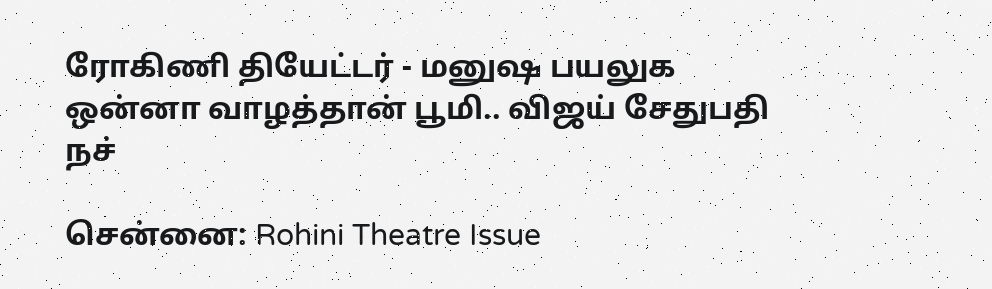ரோகிணி தியேட்டர் - மனுஷ பயலுக ஒன்னா வாழத்தான் பூமி.. விஜய் சேதுபதி நச்

சென்னை: Rohini Theatre Issue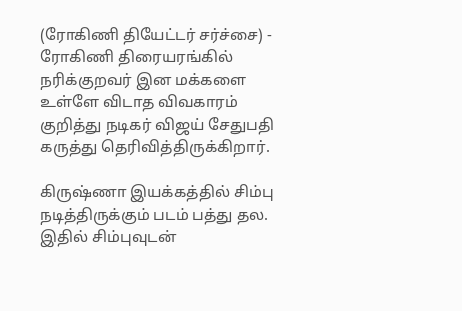(ரோகிணி தியேட்டர் சர்ச்சை) - ரோகிணி திரையரங்கில் நரிக்குறவர் இன மக்களை உள்ளே விடாத விவகாரம் குறித்து நடிகர் விஜய் சேதுபதி கருத்து தெரிவித்திருக்கிறார்.

கிருஷ்ணா இயக்கத்தில் சிம்பு நடித்திருக்கும் படம் பத்து தல. இதில் சிம்புவுடன்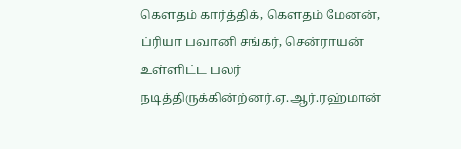கௌதம் கார்த்திக், கௌதம் மேனன், ப்ரியா பவானி சங்கர், சென்ராயன் உள்ளிட்ட பலர் நடித்திருக்கின்ற்னர்.ஏ.ஆர்.ரஹ்மான்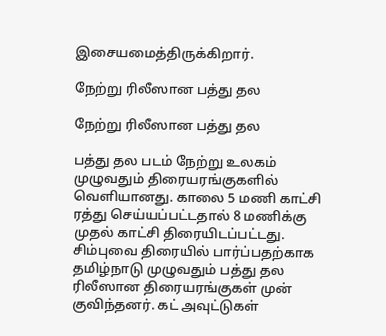இசையமைத்திருக்கிறார்.

நேற்று ரிலீஸான பத்து தல

நேற்று ரிலீஸான பத்து தல

பத்து தல படம் நேற்று உலகம் முழுவதும் திரையரங்குகளில் வெளியானது. காலை 5 மணி காட்சி ரத்து செய்யப்பட்டதால் 8 மணிக்கு முதல் காட்சி திரையிடப்பட்டது. சிம்புவை திரையில் பார்ப்பதற்காக தமிழ்நாடு முழுவதும் பத்து தல ரிலீஸான திரையரங்குகள் முன் குவிந்தனர். கட் அவுட்டுகள்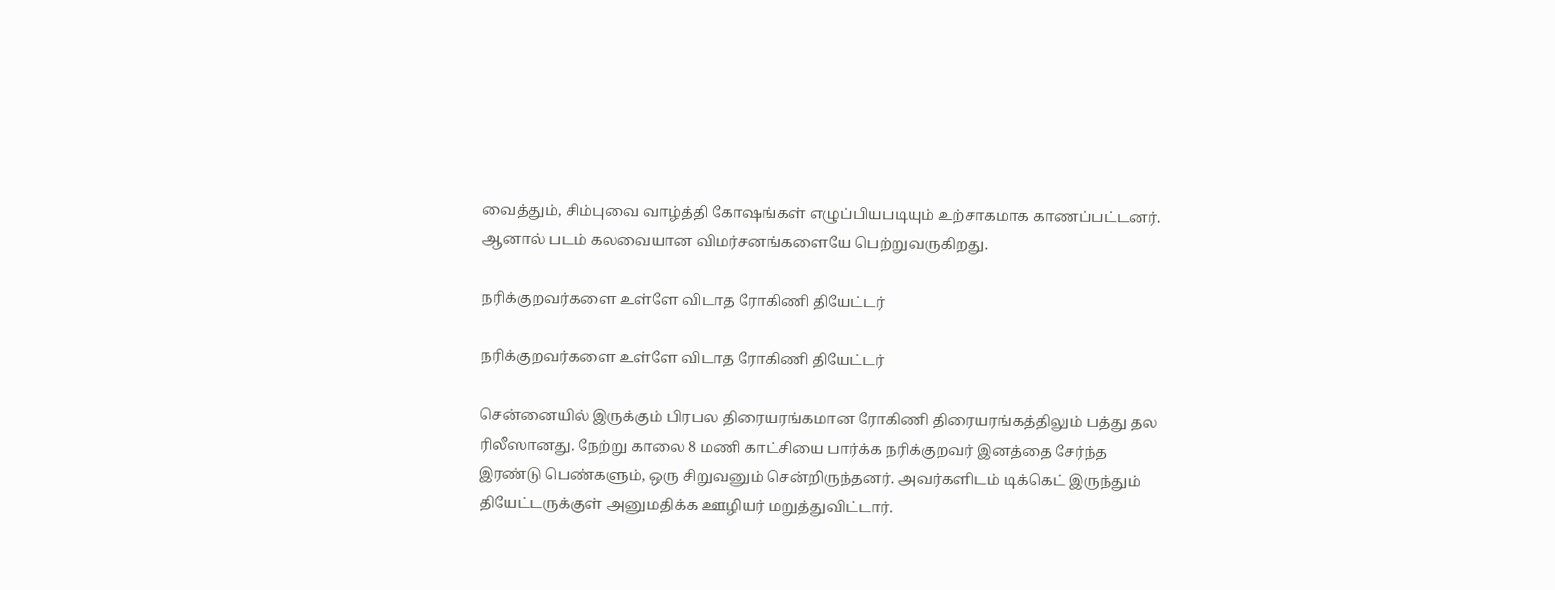வைத்தும், சிம்புவை வாழ்த்தி கோஷங்கள் எழுப்பியபடியும் உற்சாகமாக காணப்பட்டனர். ஆனால் படம் கலவையான விமர்சனங்களையே பெற்றுவருகிறது.

நரிக்குறவர்களை உள்ளே விடாத ரோகிணி தியேட்டர்

நரிக்குறவர்களை உள்ளே விடாத ரோகிணி தியேட்டர்

சென்னையில் இருக்கும் பிரபல திரையரங்கமான ரோகிணி திரையரங்கத்திலும் பத்து தல ரிலீஸானது. நேற்று காலை 8 மணி காட்சியை பார்க்க நரிக்குறவர் இனத்தை சேர்ந்த இரண்டு பெண்களும், ஒரு சிறுவனும் சென்றிருந்தனர். அவர்களிடம் டிக்கெட் இருந்தும் தியேட்டருக்குள் அனுமதிக்க ஊழியர் மறுத்துவிட்டார்.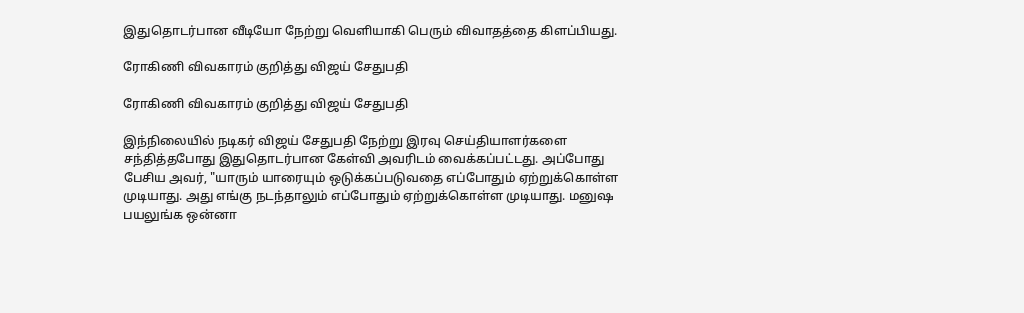இதுதொடர்பான வீடியோ நேற்று வெளியாகி பெரும் விவாதத்தை கிளப்பியது.

ரோகிணி விவகாரம் குறித்து விஜய் சேதுபதி

ரோகிணி விவகாரம் குறித்து விஜய் சேதுபதி

இந்நிலையில் நடிகர் விஜய் சேதுபதி நேற்று இரவு செய்தியாளர்களை சந்தித்தபோது இதுதொடர்பான கேள்வி அவரிடம் வைக்கப்பட்டது. அப்போது பேசிய அவர், "யாரும் யாரையும் ஒடுக்கப்படுவதை எப்போதும் ஏற்றுக்கொள்ள முடியாது. அது எங்கு நடந்தாலும் எப்போதும் ஏற்றுக்கொள்ள முடியாது. மனுஷ பயலுங்க ஒன்னா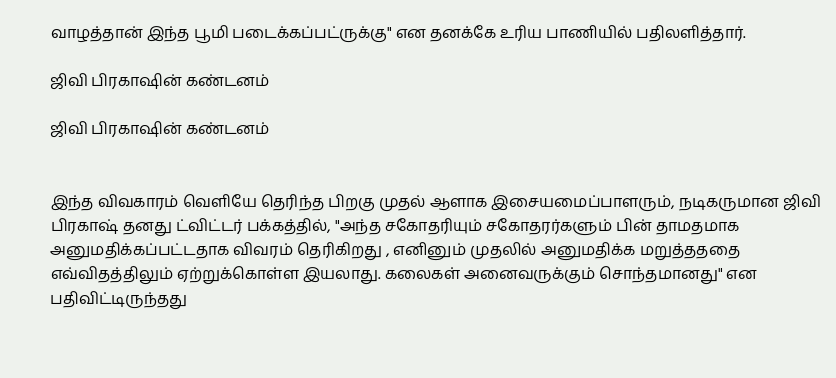வாழத்தான் இந்த பூமி படைக்கப்பட்ருக்கு" என தனக்கே உரிய பாணியில் பதிலளித்தார்.

ஜிவி பிரகாஷின் கண்டனம்

ஜிவி பிரகாஷின் கண்டனம்


இந்த விவகாரம் வெளியே தெரிந்த பிறகு முதல் ஆளாக இசையமைப்பாளரும், நடிகருமான ஜிவி பிரகாஷ் தனது ட்விட்டர் பக்கத்தில், "அந்த சகோதரியும் சகோதரர்களும் பின் தாமதமாக அனுமதிக்கப்பட்டதாக விவரம் தெரிகிறது , எனினும் முதலில் அனுமதிக்க மறுத்தததை எவ்விதத்திலும் ஏற்றுக்கொள்ள இயலாது. கலைகள் அனைவருக்கும் சொந்தமானது" என பதிவிட்டிருந்தது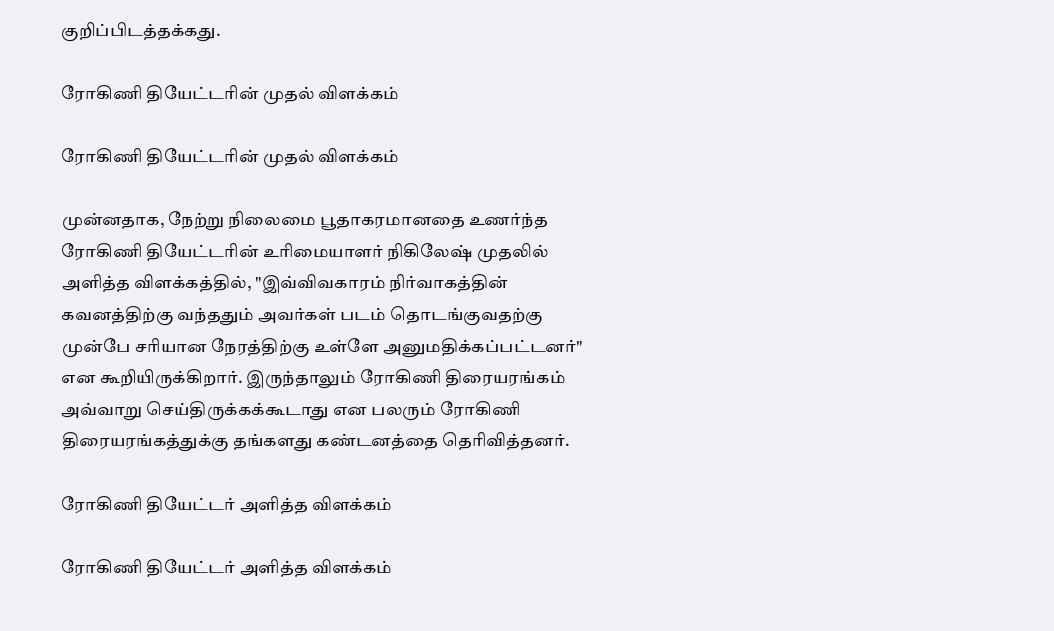குறிப்பிடத்தக்கது.

ரோகிணி தியேட்டரின் முதல் விளக்கம்

ரோகிணி தியேட்டரின் முதல் விளக்கம்

முன்னதாக, நேற்று நிலைமை பூதாகரமானதை உணர்ந்த ரோகிணி தியேட்டரின் உரிமையாளர் நிகிலேஷ் முதலில் அளித்த விளக்கத்தில், "இவ்விவகாரம் நிர்வாகத்தின் கவனத்திற்கு வந்ததும் அவர்கள் படம் தொடங்குவதற்கு முன்பே சரியான நேரத்திற்கு உள்ளே அனுமதிக்கப்பட்டனர்" என கூறியிருக்கிறார். இருந்தாலும் ரோகிணி திரையரங்கம் அவ்வாறு செய்திருக்கக்கூடாது என பலரும் ரோகிணி திரையரங்கத்துக்கு தங்களது கண்டனத்தை தெரிவித்தனர்.

ரோகிணி தியேட்டர் அளித்த விளக்கம்

ரோகிணி தியேட்டர் அளித்த விளக்கம்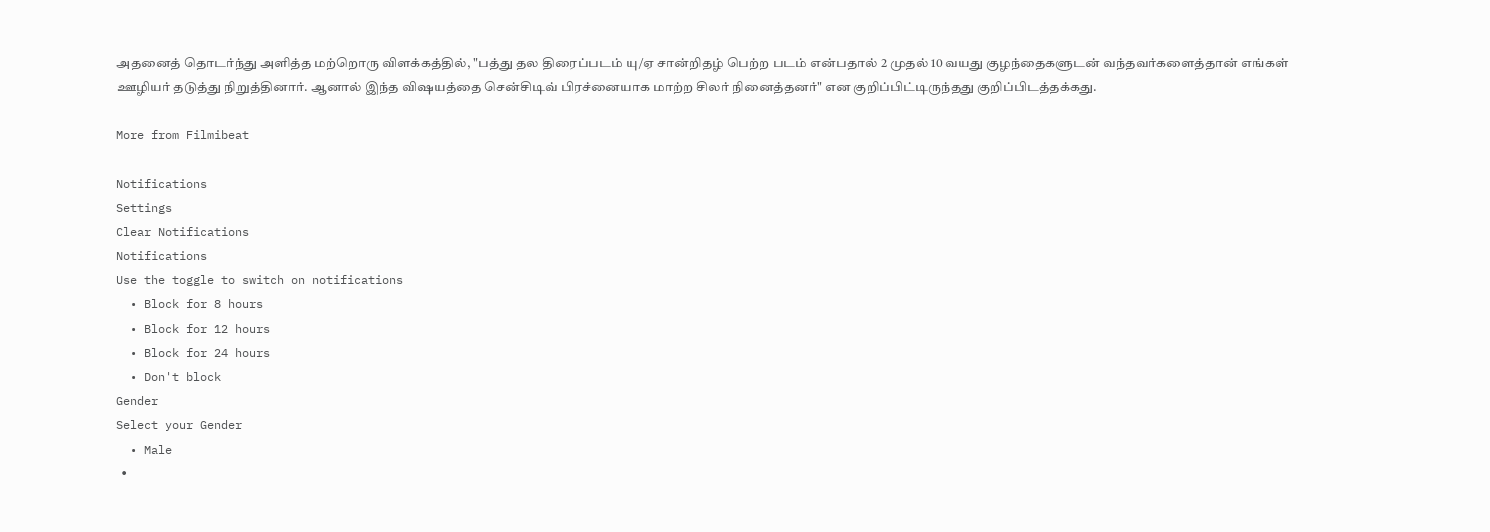அதனைத் தொடர்ந்து அளித்த மற்றொரு விளக்கத்தில், "பத்து தல திரைப்படம் யு/ஏ சான்றிதழ் பெற்ற படம் என்பதால் 2 முதல் 10 வயது குழந்தைகளுடன் வந்தவர்களைத்தான் எங்கள் ஊழியர் தடுத்து நிறுத்தினார். ஆனால் இந்த விஷயத்தை சென்சிடிவ் பிரச்னையாக மாற்ற சிலர் நினைத்தனர்" என குறிப்பிட்டிருந்தது குறிப்பிடத்தக்கது.

More from Filmibeat

Notifications
Settings
Clear Notifications
Notifications
Use the toggle to switch on notifications
  • Block for 8 hours
  • Block for 12 hours
  • Block for 24 hours
  • Don't block
Gender
Select your Gender
  • Male
  •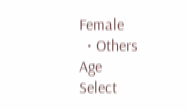Female
  • Others
Age
Select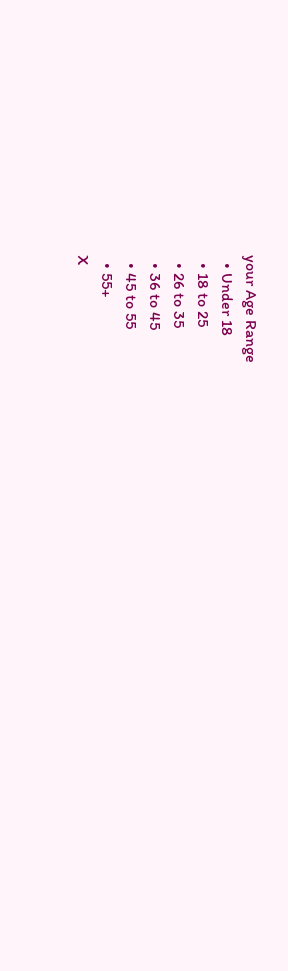your Age Range
  • Under 18
  • 18 to 25
  • 26 to 35
  • 36 to 45
  • 45 to 55
  • 55+
X